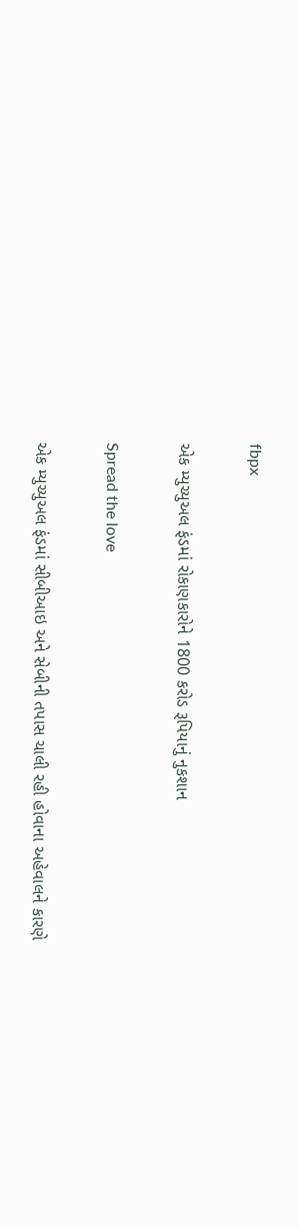fbpx

એક મ્યુચ્યુઅલ ફંડમાં રોકાણકારોને 1800 કરોડ રૂપિયાનું નુકશાન

Spread the love

એક મ્યુચ્યુઅલ ફંડમાં સીબીઆઇ અને સેબીની તપાસ ચાલી રહી હોવાના અહેવાલને કારણે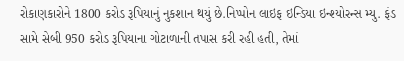રોકાણકારોને 1800 કરોડ રૂપિયાનું નુકશાન થયું છે.નિપ્પોન લાઇફ ઇન્ડિયા ઇન્શ્યોરન્સ મ્યુ. ફંડ સામે સેબી 950 કરોડ રૂપિયાના ગોટાળાની તપાસ કરી રહી હતી, તેમાં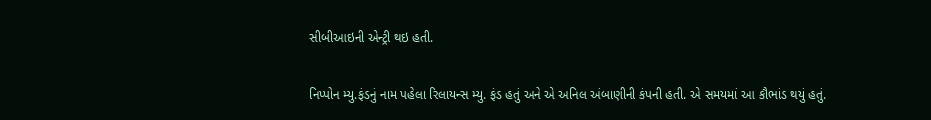સીબીઆઇની એન્ટ્રી થઇ હતી.

નિપ્પોન મ્યુ.ફંડનું નામ પહેલા રિલાયન્સ મ્યુ. ફંડ હતું અને એ અનિલ અંબાણીની કંપની હતી. એ સમયમાં આ કૌભાંડ થયું હતું.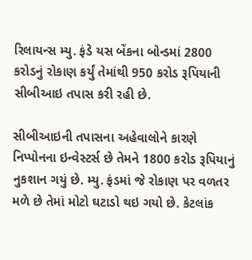રિલાયન્સ મ્યુ. ફંડે યસ બેંકના બોન્ડમાં 2800 કરોડનું રોકાણ કર્યું તેમાંથી 950 કરોડ રૂપિયાની સીબીઆઇ તપાસ કરી રહી છે.

સીબીઆઇની તપાસના અહેવાલોને કારણે  નિપ્પોનના ઇન્વેસ્ટર્સ છે તેમને 1800 કરોડ રૂપિયાનું નુકશાન ગયું છે. મ્યુ. ફંડમાં જે રોકાણ પર વળતર મળે છે તેમાં મોટો ઘટાડો થઇ ગયો છે. કેટલાંક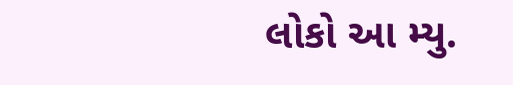લોકો આ મ્યુ.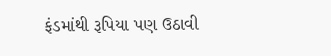ફંડમાંથી રૂપિયા પણ ઉઠાવી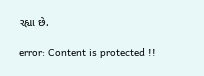રહ્યા છે.

error: Content is protected !!